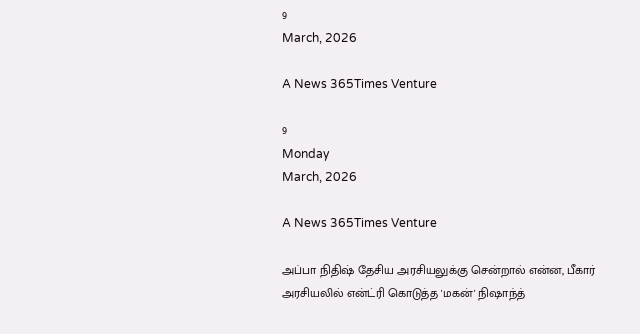9
March, 2026

A News 365Times Venture

9
Monday
March, 2026

A News 365Times Venture

அப்பா நிதிஷ் தேசிய அரசியலுக்கு சென்றால் என்ன, பீகார் அரசியலில் என்ட்ரி கொடுத்த 'மகன்' நிஷாந்த்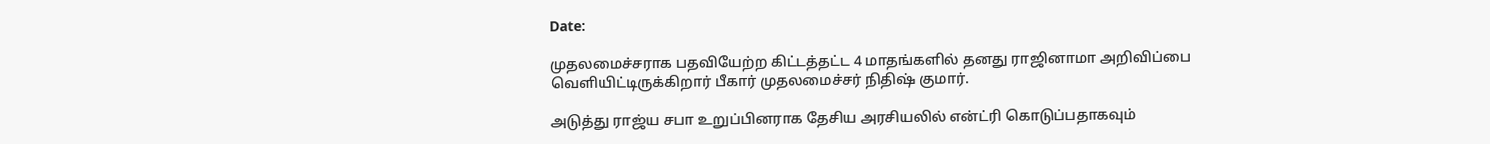Date:

முதலமைச்சராக பதவியேற்ற கிட்டத்தட்ட 4 மாதங்களில் தனது ராஜினாமா அறிவிப்பை வெளியிட்டிருக்கிறார் பீகார் முதலமைச்சர் நிதிஷ் குமார்.

அடுத்து ராஜ்ய சபா உறுப்பினராக தேசிய அரசியலில் என்ட்ரி கொடுப்பதாகவும்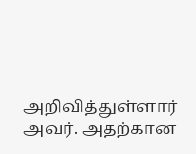அறிவித்துள்ளார் அவர். அதற்கான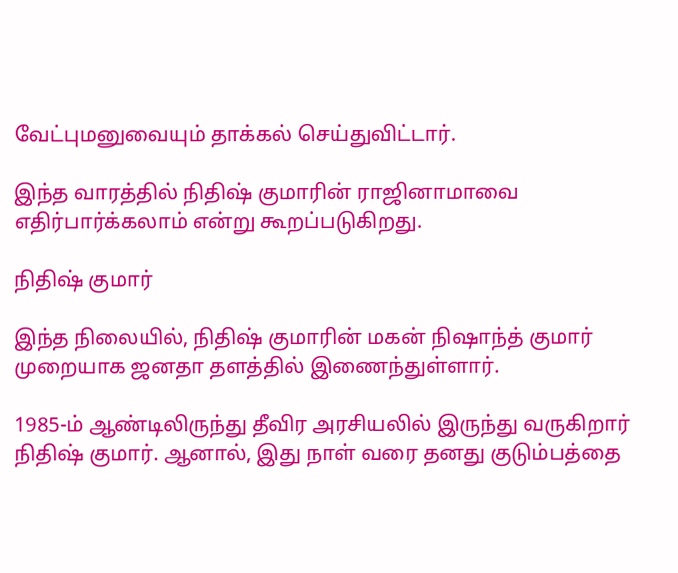வேட்புமனுவையும் தாக்கல் செய்துவிட்டார்.

இந்த வாரத்தில் நிதிஷ் குமாரின் ராஜினாமாவை எதிர்பார்க்கலாம் என்று கூறப்படுகிறது.

நிதிஷ் குமார்

இந்த நிலையில், நிதிஷ் குமாரின் மகன் நிஷாந்த் குமார் முறையாக ஜனதா தளத்தில் இணைந்துள்ளார்.

1985-ம் ஆண்டிலிருந்து தீவிர அரசியலில் இருந்து வருகிறார் நிதிஷ் குமார். ஆனால், இது நாள் வரை தனது குடும்பத்தை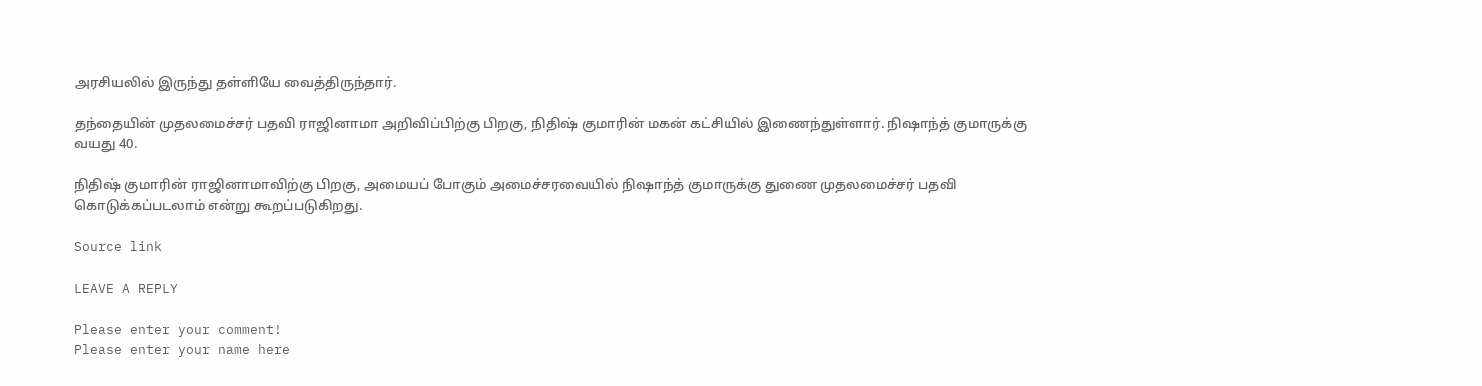அரசியலில் இருந்து தள்ளியே வைத்திருந்தார்.

தந்தையின் முதலமைச்சர் பதவி ராஜினாமா அறிவிப்பிற்கு பிறகு, நிதிஷ் குமாரின் மகன் கட்சியில் இணைந்துள்ளார். நிஷாந்த் குமாருக்கு வயது 40.

நிதிஷ் குமாரின் ராஜினாமாவிற்கு பிறகு, அமையப் போகும் அமைச்சரவையில் நிஷாந்த் குமாருக்கு துணை முதலமைச்சர் பதவி கொடுக்கப்படலாம் என்று கூறப்படுகிறது.

Source link

LEAVE A REPLY

Please enter your comment!
Please enter your name here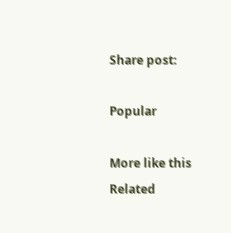Share post:

Popular

More like this
Related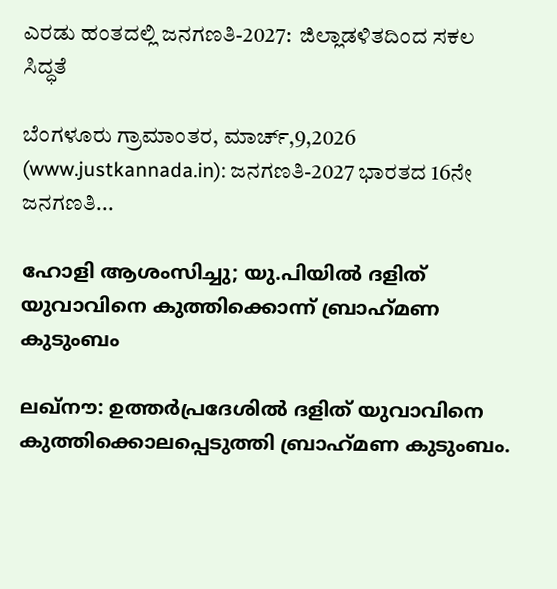ಎರಡು ಹಂತದಲ್ಲಿ ಜನಗಣತಿ-2027:  ಜಿಲ್ಲಾಡಳಿತದಿಂದ ಸಕಲ ಸಿದ್ಧತೆ

ಬೆಂಗಳೂರು ಗ್ರಾಮಾಂತರ, ಮಾರ್ಚ್,9,2026 (www.justkannada.in): ಜನಗಣತಿ-2027 ಭಾರತದ 16ನೇ ಜನಗಣತಿ...

ഹോളി ആശംസിച്ചു; യു.പിയില്‍ ദളിത് യുവാവിനെ കുത്തിക്കൊന്ന് ബ്രാഹ്‌മണ കുടുംബം

ലഖ്നൗ: ഉത്തര്‍പ്രദേശില്‍ ദളിത് യുവാവിനെ കുത്തിക്കൊലപ്പെടുത്തി ബ്രാഹ്‌മണ കുടുംബം.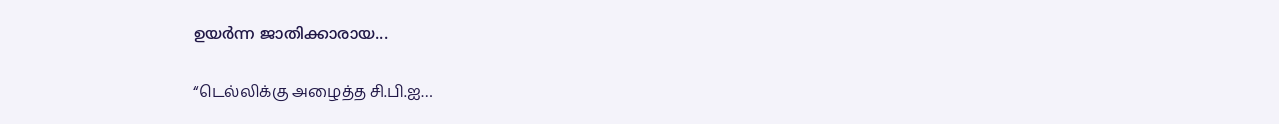ഉയര്‍ന്ന ജാതിക്കാരായ...

“டெல்லிக்கு அழைத்த சி.பி.ஐ…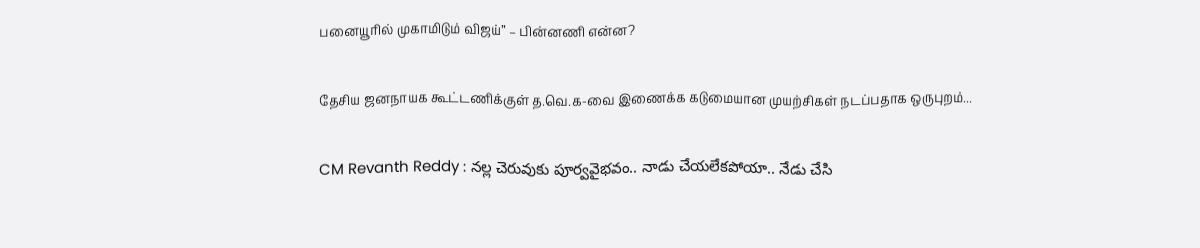பனையூரில் முகாமிடும் விஜய்” – பின்னணி என்ன?

தேசிய ஜனநாயக கூட்டணிக்குள் த.வெ.க-வை இணைக்க கடுமையான முயற்சிகள் நடப்பதாக ஒருபுறம்...

CM Revanth Reddy : నల్ల చెరువుకు పూర్వవైభవం.. నాడు చేయలేకపోయా.. నేడు చేసి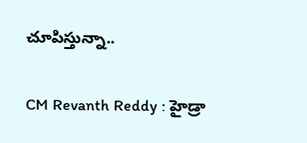చూపిస్తున్నా..

CM Revanth Reddy : హైడ్రా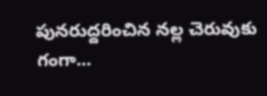పునరుద్దరించిన నల్ల చెరువుకు గంగా...